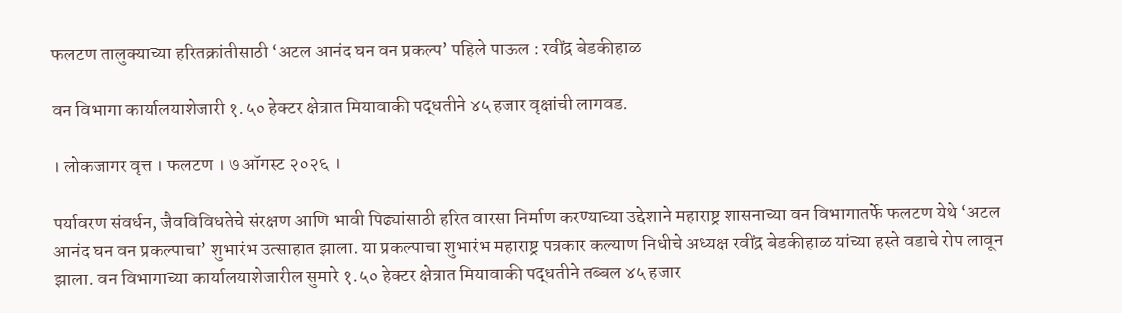फलटण तालुक्याच्या हरितक्रांतीसाठी ‘अटल आनंद घन वन प्रकल्प’ पहिले पाऊल : रवींद्र बेडकीहाळ

वन विभागा कार्यालयाशेजारी १.५० हेक्टर क्षेत्रात मियावाकी पद्धतीने ४५ हजार वृक्षांची लागवड.

। लोकजागर वृत्त । फलटण । ७ ऑगस्ट २०२६ ।

पर्यावरण संवर्धन, जैवविविधतेचे संरक्षण आणि भावी पिढ्यांसाठी हरित वारसा निर्माण करण्याच्या उद्देशाने महाराष्ट्र शासनाच्या वन विभागातर्फे फलटण येथे ‘अटल आनंद घन वन प्रकल्पाचा’ शुभारंभ उत्साहात झाला. या प्रकल्पाचा शुभारंभ महाराष्ट्र पत्रकार कल्याण निधीचे अध्यक्ष रवींद्र बेडकीहाळ यांच्या हस्ते वडाचे रोप लावून झाला. वन विभागाच्या कार्यालयाशेजारील सुमारे १.५० हेक्टर क्षेत्रात मियावाकी पद्धतीने तब्बल ४५ हजार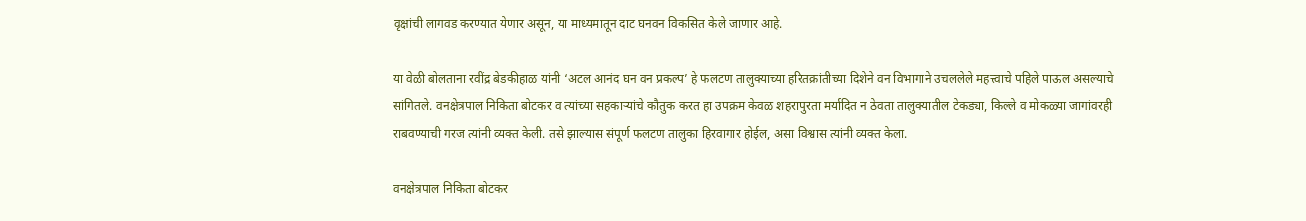वृक्षांची लागवड करण्यात येणार असून, या माध्यमातून दाट घनवन विकसित केले जाणार आहे.

या वेळी बोलताना रवींद्र बेडकीहाळ यांनी ‘अटल आनंद घन वन प्रकल्प’ हे फलटण तालुक्याच्या हरितक्रांतीच्या दिशेने वन विभागाने उचललेले महत्त्वाचे पहिले पाऊल असल्याचे सांगितले. वनक्षेत्रपाल निकिता बोटकर व त्यांच्या सहकाऱ्यांचे कौतुक करत हा उपक्रम केवळ शहरापुरता मर्यादित न ठेवता तालुक्यातील टेकड्या, किल्ले व मोकळ्या जागांवरही राबवण्याची गरज त्यांनी व्यक्त केली. तसे झाल्यास संपूर्ण फलटण तालुका हिरवागार होईल, असा विश्वास त्यांनी व्यक्त केला.

वनक्षेत्रपाल निकिता बोटकर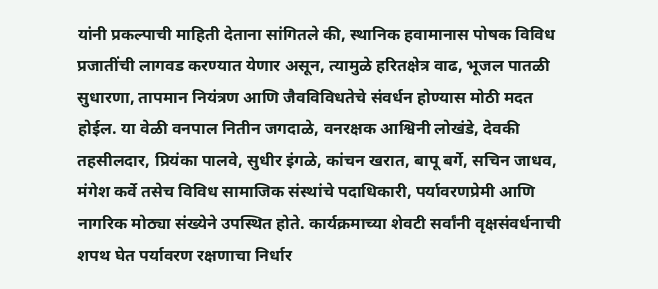यांनी प्रकल्पाची माहिती देताना सांगितले की, स्थानिक हवामानास पोषक विविध प्रजातींची लागवड करण्यात येणार असून, त्यामुळे हरितक्षेत्र वाढ, भूजल पातळी सुधारणा, तापमान नियंत्रण आणि जैवविविधतेचे संवर्धन होण्यास मोठी मदत होईल. या वेळी वनपाल नितीन जगदाळे, वनरक्षक आश्विनी लोखंडे, देवकी तहसीलदार, प्रियंका पालवे, सुधीर इंगळे, कांचन खरात, बापू बर्गे, सचिन जाधव, मंगेश कर्वे तसेच विविध सामाजिक संस्थांचे पदाधिकारी, पर्यावरणप्रेमी आणि नागरिक मोठ्या संख्येने उपस्थित होते. कार्यक्रमाच्या शेवटी सर्वांनी वृक्षसंवर्धनाची शपथ घेत पर्यावरण रक्षणाचा निर्धार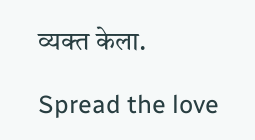व्यक्त केला.

Spread the love